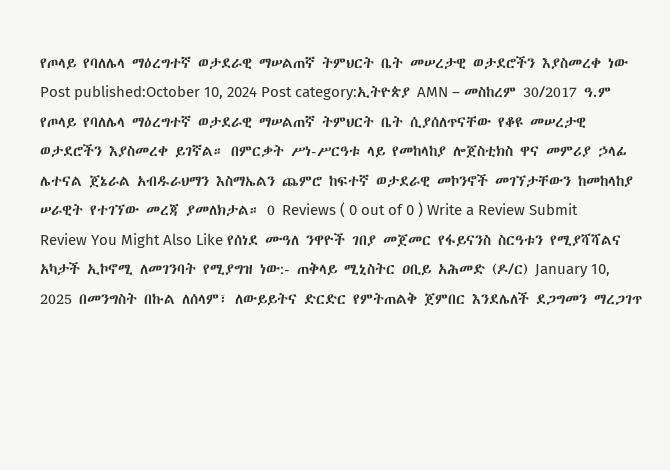የጦላይ የባለሌላ ማዕረግተኛ ወታደራዊ ማሠልጠኛ ትምህርት ቤት መሠረታዊ ወታደሮችን እያስመረቀ ነው Post published:October 10, 2024 Post category:ኢትዮጵያ AMN – መስከረም 30/2017 ዓ.ም የጦላይ የባለሌላ ማዕረግተኛ ወታደራዊ ማሠልጠኛ ትምህርት ቤት ሲያሰለጥናቸው የቆዩ መሠረታዊ ወታደሮችን እያስመረቀ ይገኛል። በምርቃት ሥነ-ሥርዓቱ ላይ የመከላከያ ሎጀስቲክስ ዋና መምሪያ ኃላፊ ሌተናል ጀኔራል አብዱራህማን እስማኤልን ጨምሮ ከፍተኛ ወታደራዊ መኮንኖች መገኘታቸውን ከመከላከያ ሠራዊት የተገኘው መረጃ ያመለክታል። 0 Reviews ( 0 out of 0 ) Write a Review Submit Review You Might Also Like የሰነደ ሙዓለ ንዋዮች ገበያ መጀመር የፋይናንስ ስርዓቱን የሚያሻሻልና አካታች ኢኮኖሚ ለመገንባት የሚያግዝ ነው:- ጠቅላይ ሚኒስትር ዐቢይ አሕመድ (ዶ/ር) January 10, 2025 በመንግስት በኩል ለሰላም፣ ለውይይትና ድርድር የምትጠልቅ ጀምበር እንደሌለች ደጋግመን ማረጋገጥ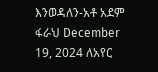እንወዳለን-አቶ አደም ፋራህ December 19, 2024 ለአየር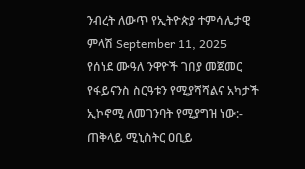ንብረት ለውጥ የኢትዮጵያ ተምሳሌታዊ ምላሽ September 11, 2025
የሰነደ ሙዓለ ንዋዮች ገበያ መጀመር የፋይናንስ ስርዓቱን የሚያሻሻልና አካታች ኢኮኖሚ ለመገንባት የሚያግዝ ነው:- ጠቅላይ ሚኒስትር ዐቢይ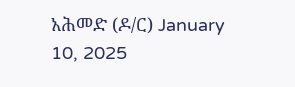አሕመድ (ዶ/ር) January 10, 2025